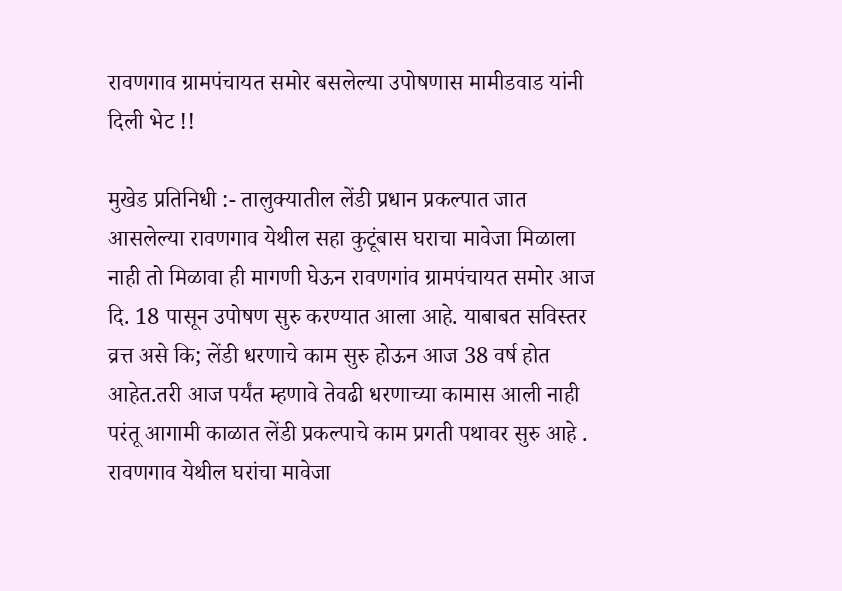रावणगाव ग्रामपंचायत समोर बसलेल्या उपोषणास मामीडवाड यांनी दिली भेट !!

मुखेड प्रतिनिधी :- तालुक्यातील लेंडी प्रधान प्रकल्पात जात आसलेल्या रावणगाव येथील सहा कुटूंबास घराचा मावेजा मिळाला नाही तो मिळावा ही मागणी घेऊन रावणगांव ग्रामपंचायत समोर आज दि. 18 पासून उपोषण सुरु करण्यात आला आहे. याबाबत सविस्तर व्रत्त असे कि; लेंडी धरणाचे काम सुरु होऊन आज 38 वर्ष होत आहेत.तरी आज पर्यंत म्हणावे तेवढी धरणाच्या कामास आली नाही परंतू आगामी काळात लेंडी प्रकल्पाचे काम प्रगती पथावर सुरु आहे . रावणगाव येथील घरांचा मावेजा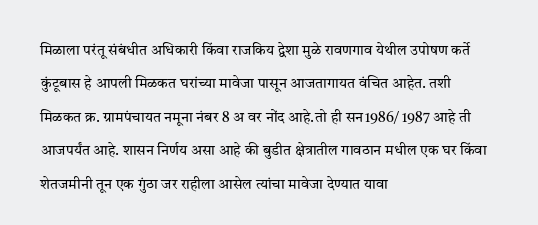मिळाला परंतू संबंधीत अधिकारी किंवा राजकिय द्वेशा मुळे रावणगाव येथील उपोषण कर्ते कुंटूबास हे आपली मिळकत घरांच्या मावेजा पासून आजतागायत वंचित आहेत. तशी मिळकत क्र. ग्रामपंचायत नमूना नंबर 8 अ वर नोंद आहे.तो ही सन1986/ 1987 आहे ती आजपर्यंत आहे. शासन निर्णय असा आहे की बुडीत क्षेत्रातील गावठान मधील एक घर किंवा शेतजमीनी तून एक गुंठा जर राहीला आसेल त्यांचा मावेजा देण्यात यावा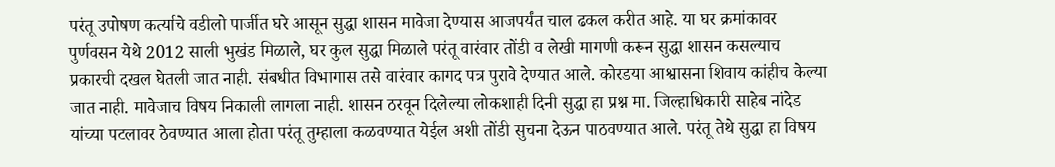परंतू उपोषण कर्त्याचे वडीलो पार्जीत घरे आसून सुद्धा शासन मावेजा देण्यास आजपर्यंत चाल ढकल करीत आहे. या घर क्रमांकावर पुर्णवसन येथे 2012 साली भुखंड मिळाले, घर कुल सुद्धा मिळाले परंतू वारंवार तोंडी व लेखी मागणी करून सुद्धा शासन कसल्याच प्रकारची दखल घेतली जात नाही. संबधीत विभागास तसे वारंवार कागद पत्र पुरावे देण्यात आले. कोरडया आश्वासना शिवाय कांहीच केल्या जात नाही. मावेजाच विषय निकाली लागला नाही. शासन ठरवून दिलेल्या लोकशाही दिनी सुद्धा हा प्रश्न मा. जिल्हाधिकारी साहेब नांदेड यांच्या पटलावर ठेवण्यात आला होता परंतू तुम्हाला कळवण्यात येईल अशी तोंडी सुचना देऊन पाठवण्यात आले. परंतू तेथे सुद्धा हा विषय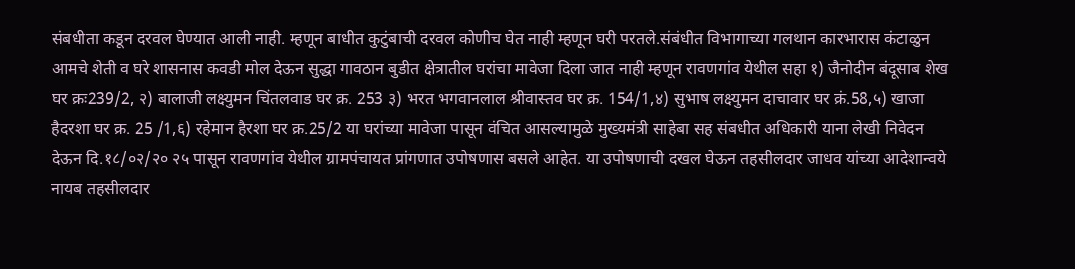संबधीता कडून दरवल घेण्यात आली नाही. म्हणून बाधीत कुटुंबाची दरवल कोणीच घेत नाही म्हणून घरी परतले.संबंधीत विभागाच्या गलथान कारभारास कंटाळुन आमचे शेती व घरे शासनास कवडी मोल देऊन सुद्धा गावठान बुडीत क्षेत्रातील घरांचा मावेजा दिला जात नाही म्हणून रावणगांव येथील सहा १) जैनोदीन बंदूसाब शेख घर क्रः239/2, २) बालाजी लक्ष्युमन चिंतलवाड घर क्र. 253 ३) भरत भगवानलाल श्रीवास्तव घर क्र. 154/1,४) सुभाष लक्ष्युमन दाचावार घर क्रं.58,५) खाजा हैदरशा घर क्र. 25 /1,६) रहेमान हैरशा घर क्र.25/2 या घरांच्या मावेजा पासून वंचित आसल्यामुळे मुख्यमंत्री साहेबा सह संबधीत अधिकारी याना लेखी निवेदन देऊन दि.१८/०२/२० २५ पासून रावणगांव येथील ग्रामपंचायत प्रांगणात उपोषणास बसले आहेत. या उपोषणाची दखल घेऊन तहसीलदार जाधव यांच्या आदेशान्वये नायब तहसीलदार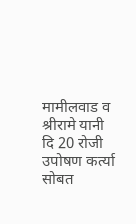मामीलवाड व श्रीरामे यानी दि 20 रोजी उपोषण कर्त्या सोबत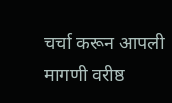चर्चा करून आपली मागणी वरीष्ठ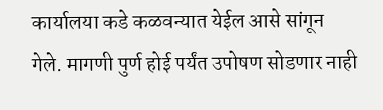कार्यालया कडे कळवन्यात येईल आसे सांगून गेले. मागणी पुर्ण होई पर्यंत उपोषण सोडणार नाही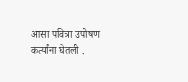आसा पवित्रा उपोषण कर्त्यांना घेतली .